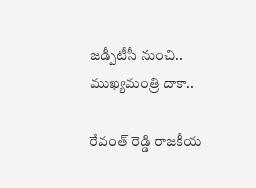జ‌డ్పీటీసీ నుంచి.. ముఖ్య‌మంత్రి దాకా..

రేవంత్ రెడ్డి రాజ‌కీయ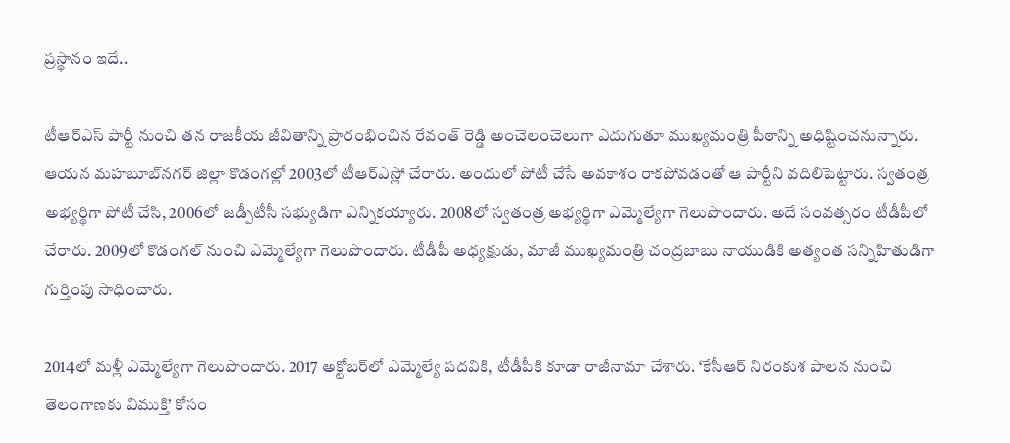ప్రస్థానం ఇదే..

టీఆర్ఎస్ పార్టీ నుంచి త‌న రాజకీయ జీవితాన్ని ప్రారంభించిన రేవంత్ రెడ్డి అంచెలంచెలుగా ఎదుగుతూ ముఖ్య‌మంత్రి పీఠాన్ని అధిష్టించ‌నున్నారు. ఆయ‌న మహబూబ్‌నగర్ జిల్లా కొడంగల్లో 2003లో టీఆర్‌ఎస్లో చేరారు. అందులో పోటీ చేసే అవకాశం రాకపోవడంతో ఆ పార్టీని వ‌దిలిపెట్టారు. స్వతంత్ర అభ్యర్థిగా పోటీ చేసి, 2006లో జ‌డ్పీటీసీ సభ్యుడిగా ఎన్నికయ్యారు. 2008లో స్వతంత్ర అభ్యర్థిగా ఎమ్మెల్యేగా గెలుపొందారు. అదే సంవత్సరం టీడీపీలో చేరారు. 2009లో కొడంగల్ నుంచి ఎమ్మెల్యేగా గెలుపొందారు. టీడీపీ అధ్యక్షుడు, మాజీ ముఖ్యమంత్రి చంద్రబాబు నాయుడికి అత్యంత సన్నిహితుడిగా గుర్తింపు సాధించారు.

2014లో మళ్లీ ఎమ్మెల్యేగా గెలుపొందారు. 2017 అక్టోబర్‌లో ఎమ్మెల్యే పదవికి, టీడీపీకి కూడా రాజీనామా చేశారు. ‘కేసీఆర్ నిరంకుశ పాలన నుంచి తెలంగాణకు విముక్తి’ కోసం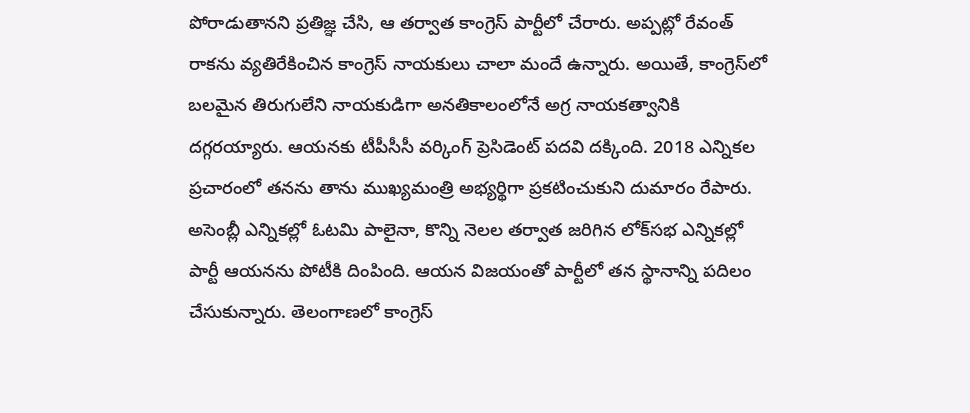పోరాడుతానని ప్రతిజ్ఞ చేసి, ఆ తర్వాత కాంగ్రెస్ పార్టీలో చేరారు. అప్ప‌ట్లో రేవంత్ రాక‌ను వ్య‌తిరేకించిన కాంగ్రెస్ నాయ‌కులు చాలా మందే ఉన్నారు. అయితే, కాంగ్రెస్‌లో బలమైన తిరుగులేని నాయ‌కుడిగా అనతికాలంలోనే అగ్ర నాయకత్వానికి దగ్గరయ్యారు. ఆయనకు టీపీసీసీ వర్కింగ్‌ ప్రెసిడెంట్‌ పదవి దక్కింది. 2018 ఎన్నికల ప్రచారంలో తనను తాను ముఖ్యమంత్రి అభ్యర్థిగా ప్రకటించుకుని దుమారం రేపారు. అసెంబ్లీ ఎన్నికల్లో ఓటమి పాలైనా, కొన్ని నెలల తర్వాత జరిగిన లోక్‌సభ ఎన్నికల్లో పార్టీ ఆయనను పోటీకి దింపింది. ఆయన విజయంతో పార్టీలో తన స్థానాన్ని పదిలం చేసుకున్నారు. తెలంగాణ‌లో కాంగ్రెస్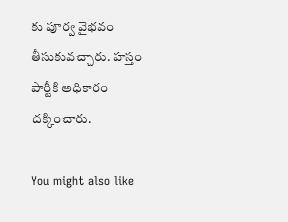కు పూర్వ వైభ‌వం తీసుకువ‌చ్చారు. హస్తం పార్టీకి అధికారం దక్కించారు.

You might also like